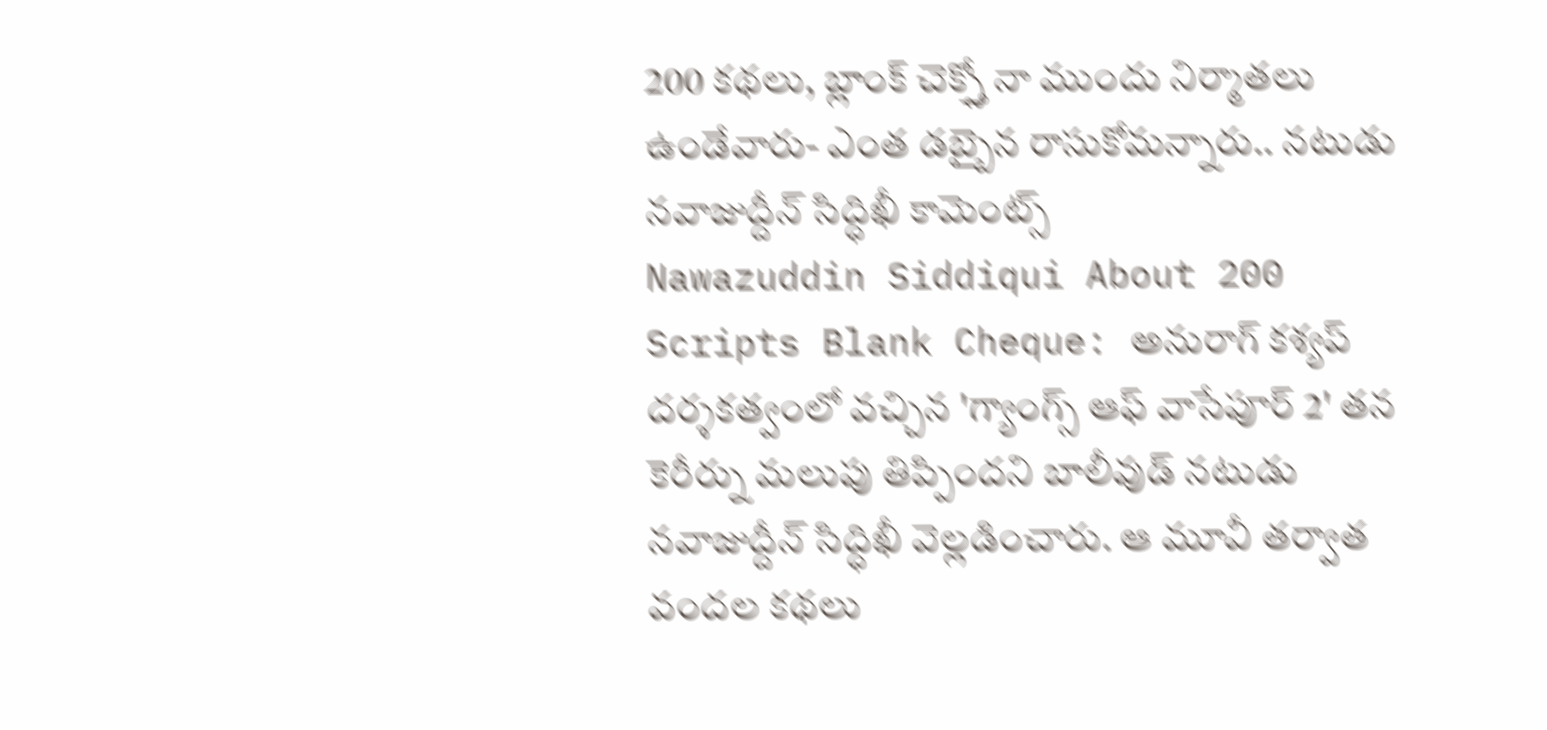200 కథలు, బ్లాంక్ చెక్స్తో నా ముందు నిర్మాతలు ఉండేవారు- ఎంత డబ్బైన రాసుకోమన్నారు.. నటుడు నవాజుద్దీన్ సిద్ధిఖీ కామెంట్స్
Nawazuddin Siddiqui About 200 Scripts Blank Cheque: అనురాగ్ కశ్యప్ దర్శకత్వంలో వచ్చిన 'గ్యాంగ్స్ ఆఫ్ వాసేపూర్ 2' తన కెరీర్ను మలుపు తిప్పిందని బాలీవుడ్ నటుడు నవాజుద్దీన్ సిద్ధిఖీ వెల్లడించారు. ఆ మూవీ తర్వాత వందల కథలు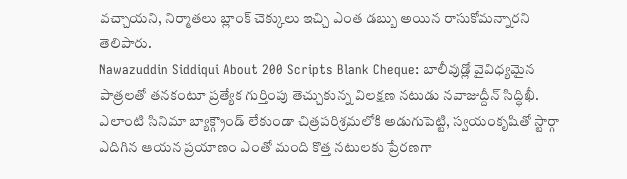వచ్చాయని, నిర్మాతలు బ్లాంక్ చెక్కులు ఇచ్చి ఎంత డబ్బు అయిన రాసుకోమన్నారని తెలిపారు.
Nawazuddin Siddiqui About 200 Scripts Blank Cheque: బాలీవుడ్లో వైవిధ్యమైన పాత్రలతో తనకంటూ ప్రత్యేక గుర్తింపు తెచ్చుకున్న విలక్షణ నటుడు నవాజుద్దీన్ సిద్ధిఖీ. ఎలాంటి సినిమా బ్యాక్గ్రౌండ్ లేకుండా చిత్రపరిశ్రమలోకి అడుగుపెట్టి, స్వయంకృషితో స్టార్గా ఎదిగిన ఆయన ప్రయాణం ఎంతో మంది కొత్త నటులకు ప్రేరణగా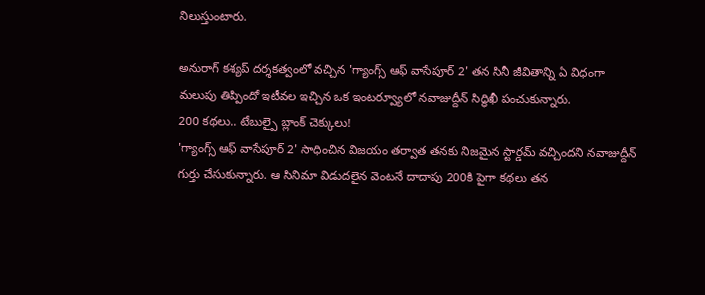నిలుస్తుంటారు.

అనురాగ్ కశ్యప్ దర్శకత్వంలో వచ్చిన 'గ్యాంగ్స్ ఆఫ్ వాసేపూర్ 2' తన సినీ జీవితాన్ని ఏ విధంగా మలుపు తిప్పిందో ఇటీవల ఇచ్చిన ఒక ఇంటర్వ్యూలో నవాజుద్దీన్ సిద్ధిఖీ పంచుకున్నారు.
200 కథలు.. టేబుల్పై బ్లాంక్ చెక్కులు!
'గ్యాంగ్స్ ఆఫ్ వాసేపూర్ 2' సాధించిన విజయం తర్వాత తనకు నిజమైన స్టార్డమ్ వచ్చిందని నవాజుద్దీన్ గుర్తు చేసుకున్నారు. ఆ సినిమా విడుదలైన వెంటనే దాదాపు 200కి పైగా కథలు తన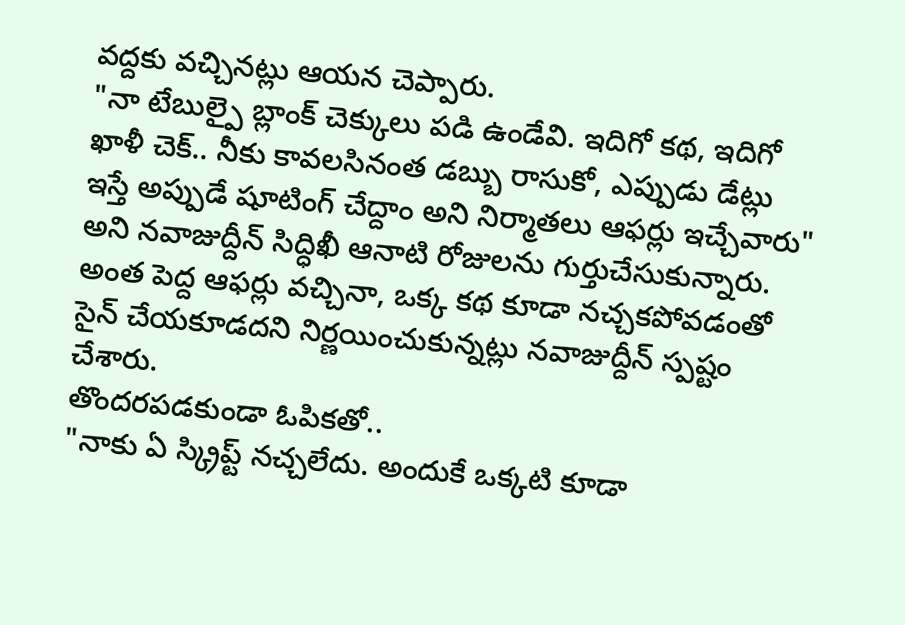వద్దకు వచ్చినట్లు ఆయన చెప్పారు.
"నా టేబుల్పై బ్లాంక్ చెక్కులు పడి ఉండేవి. ఇదిగో కథ, ఇదిగో ఖాళీ చెక్.. నీకు కావలసినంత డబ్బు రాసుకో, ఎప్పుడు డేట్లు ఇస్తే అప్పుడే షూటింగ్ చేద్దాం అని నిర్మాతలు ఆఫర్లు ఇచ్చేవారు" అని నవాజుద్దీన్ సిద్ధిఖీ ఆనాటి రోజులను గుర్తుచేసుకున్నారు. అంత పెద్ద ఆఫర్లు వచ్చినా, ఒక్క కథ కూడా నచ్చకపోవడంతో సైన్ చేయకూడదని నిర్ణయించుకున్నట్లు నవాజుద్దీన్ స్పష్టం చేశారు.
తొందరపడకుండా ఓపికతో..
"నాకు ఏ స్క్రిప్ట్ నచ్చలేదు. అందుకే ఒక్కటి కూడా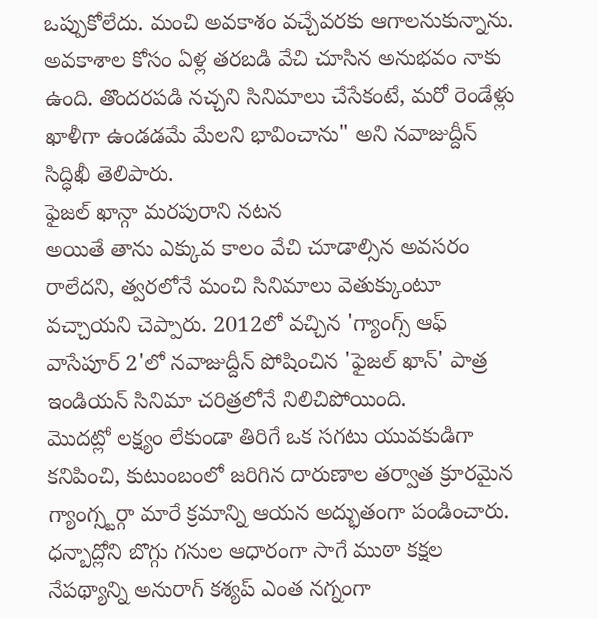ఒప్పుకోలేదు. మంచి అవకాశం వచ్చేవరకు ఆగాలనుకున్నాను. అవకాశాల కోసం ఏళ్ల తరబడి వేచి చూసిన అనుభవం నాకు ఉంది. తొందరపడి నచ్చని సినిమాలు చేసేకంటే, మరో రెండేళ్లు ఖాళీగా ఉండడమే మేలని భావించాను" అని నవాజుద్దీన్ సిద్ధిఖీ తెలిపారు.
ఫైజల్ ఖాన్గా మరపురాని నటన
అయితే తాను ఎక్కువ కాలం వేచి చూడాల్సిన అవసరం రాలేదని, త్వరలోనే మంచి సినిమాలు వెతుక్కుంటూ వచ్చాయని చెప్పారు. 2012లో వచ్చిన 'గ్యాంగ్స్ ఆఫ్ వాసేపూర్ 2'లో నవాజుద్దీన్ పోషించిన 'ఫైజల్ ఖాన్' పాత్ర ఇండియన్ సినిమా చరిత్రలోనే నిలిచిపోయింది.
మొదట్లో లక్ష్యం లేకుండా తిరిగే ఒక సగటు యువకుడిగా కనిపించి, కుటుంబంలో జరిగిన దారుణాల తర్వాత క్రూరమైన గ్యాంగ్స్టర్గా మారే క్రమాన్ని ఆయన అద్భుతంగా పండించారు. ధన్బాద్లోని బొగ్గు గనుల ఆధారంగా సాగే ముఠా కక్షల నేపథ్యాన్ని అనురాగ్ కశ్యప్ ఎంత నగ్నంగా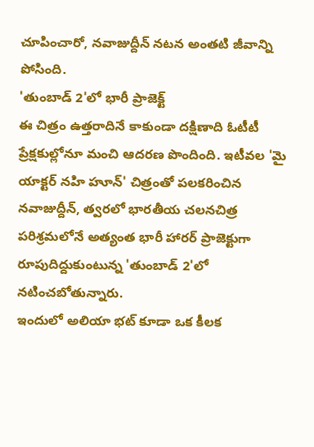చూపించారో, నవాజుద్దీన్ నటన అంతటి జీవాన్ని పోసింది.
'తుంబాడ్ 2'లో భారీ ప్రాజెక్ట్
ఈ చిత్రం ఉత్తరాదినే కాకుండా దక్షిణాది ఓటీటీ ప్రేక్షకుల్లోనూ మంచి ఆదరణ పొందింది. ఇటీవల 'మై యాక్టర్ నహి హూన్' చిత్రంతో పలకరించిన నవాజుద్దీన్, త్వరలో భారతీయ చలనచిత్ర పరిశ్రమలోనే అత్యంత భారీ హారర్ ప్రాజెక్టుగా రూపుదిద్దుకుంటున్న 'తుంబాడ్ 2'లో నటించబోతున్నారు.
ఇందులో అలియా భట్ కూడా ఒక కీలక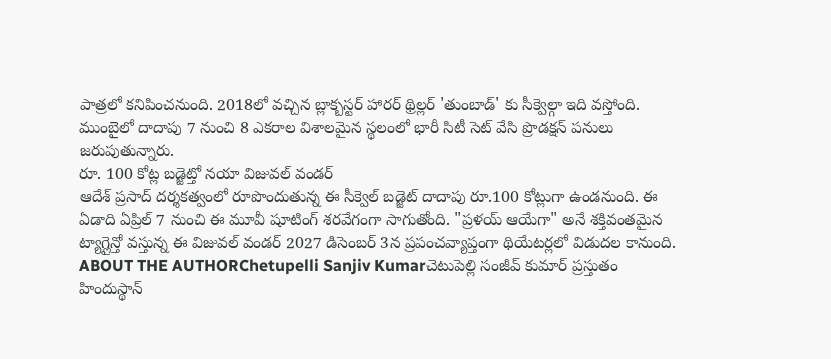పాత్రలో కనిపించనుంది. 2018లో వచ్చిన బ్లాక్బస్టర్ హారర్ థ్రిల్లర్ 'తుంబాడ్' కు సీక్వెల్గా ఇది వస్తోంది. ముంబైలో దాదాపు 7 నుంచి 8 ఎకరాల విశాలమైన స్థలంలో భారీ సిటీ సెట్ వేసి ప్రొడక్షన్ పనులు జరుపుతున్నారు.
రూ. 100 కోట్ల బడ్జెట్తో నయా విజువల్ వండర్
ఆదేశ్ ప్రసాద్ దర్శకత్వంలో రూపొందుతున్న ఈ సీక్వెల్ బడ్జెట్ దాదాపు రూ.100 కోట్లుగా ఉండనుంది. ఈ ఏడాది ఏప్రిల్ 7 నుంచి ఈ మూవీ షూటింగ్ శరవేగంగా సాగుతోంది. "ప్రళయ్ ఆయేగా" అనే శక్తివంతమైన ట్యాగ్లైన్తో వస్తున్న ఈ విజువల్ వండర్ 2027 డిసెంబర్ 3న ప్రపంచవ్యాప్తంగా థియేటర్లలో విడుదల కానుంది.
ABOUT THE AUTHORChetupelli Sanjiv Kumarచెటుపెల్లి సంజీవ్ కుమార్ ప్రస్తుతం హిందుస్థాన్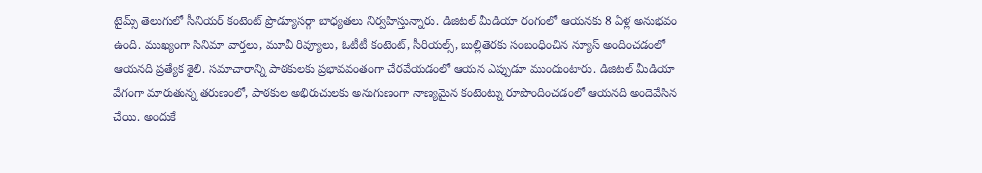టైమ్స్ తెలుగులో సీనియర్ కంటెంట్ ప్రొడ్యూసర్గా బాధ్యతలు నిర్వహిస్తున్నారు. డిజిటల్ మీడియా రంగంలో ఆయనకు 8 ఏళ్ల అనుభవం ఉంది. ముఖ్యంగా సినిమా వార్తలు, మూవీ రివ్యూలు, ఓటీటీ కంటెంట్, సీరియల్స్, బుల్లితెరకు సంబంధించిన న్యూస్ అందించడంలో ఆయనది ప్రత్యేక శైలి. సమాచారాన్ని పాఠకులకు ప్రభావవంతంగా చేరవేయడంలో ఆయన ఎప్పుడూ ముందుంటారు. డిజిటల్ మీడియా వేగంగా మారుతున్న తరుణంలో, పాఠకుల అభిరుచులకు అనుగుణంగా నాణ్యమైన కంటెంట్ను రూపొందించడంలో ఆయనది అందెవేసిన చేయి. అందుకే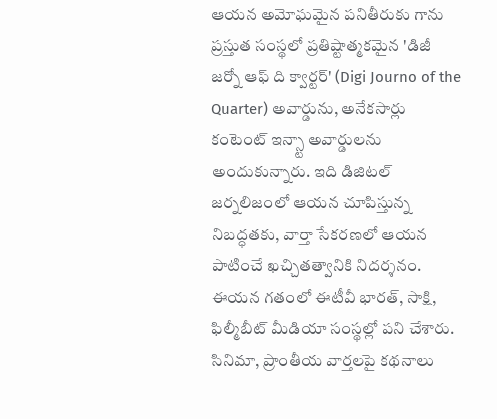ఆయన అమోఘమైన పనితీరుకు గాను ప్రస్తుత సంస్థలో ప్రతిష్టాత్మకమైన 'డిజీ జర్నో ఆఫ్ ది క్వార్టర్' (Digi Journo of the Quarter) అవార్డును, అనేకసార్లు కంటెంట్ ఇన్స్టా అవార్డులను అందుకున్నారు. ఇది డిజిటల్ జర్నలిజంలో ఆయన చూపిస్తున్న నిబద్ధతకు, వార్తా సేకరణలో ఆయన పాటించే ఖచ్చితత్వానికి నిదర్శనం. ఈయన గతంలో ఈటీవీ భారత్, సాక్షి, ఫిల్మీబీట్ మీడియా సంస్థల్లో పని చేశారు. సినిమా, ప్రాంతీయ వార్తలపై కథనాలు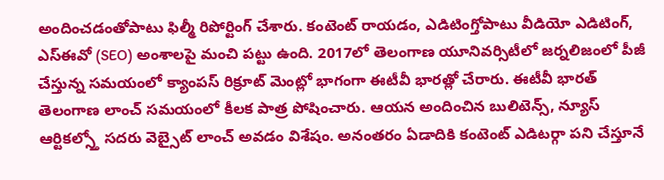అందించడంతోపాటు ఫిల్మీ రిపోర్టింగ్ చేశారు. కంటెంట్ రాయడం, ఎడిటింగ్తోపాటు వీడియో ఎడిటింగ్, ఎస్ఈవో (SEO) అంశాలపై మంచి పట్టు ఉంది. 2017లో తెలంగాణ యూనివర్సిటీలో జర్నలిజంలో పీజీ చేస్తున్న సమయంలో క్యాంపస్ రిక్రూట్ మెంట్లో భాగంగా ఈటీవీ భారత్లో చేరారు. ఈటీవీ భారత్ తెలంగాణ లాంచ్ సమయంలో కీలక పాత్ర పోషించారు. ఆయన అందించిన బులిటెన్స్, న్యూస్ ఆర్టికల్స్తో సదరు వెబ్సైట్ లాంచ్ అవడం విశేషం. అనంతరం ఏడాదికి కంటెంట్ ఎడిటర్గా పని చేస్తూనే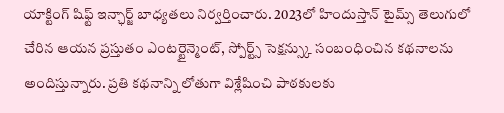యాక్టింగ్ షిఫ్ట్ ఇన్ఛార్జ్ బాధ్యతలు నిర్వర్తించారు. 2023లో హిందుస్తాన్ టైమ్స్ తెలుగులో చేరిన ఆయన ప్రస్తుతం ఎంటర్టైన్మెంట్, స్పోర్ట్స్ సెక్షన్స్కు సంబంధించిన కథనాలను అందిస్తున్నారు. ప్రతి కథనాన్ని లోతుగా విశ్లేషించి పాఠకులకు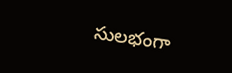సులభంగా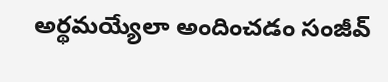అర్థమయ్యేలా అందించడం సంజీవ్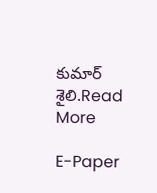కుమార్ శైలి.Read More

E-Paper